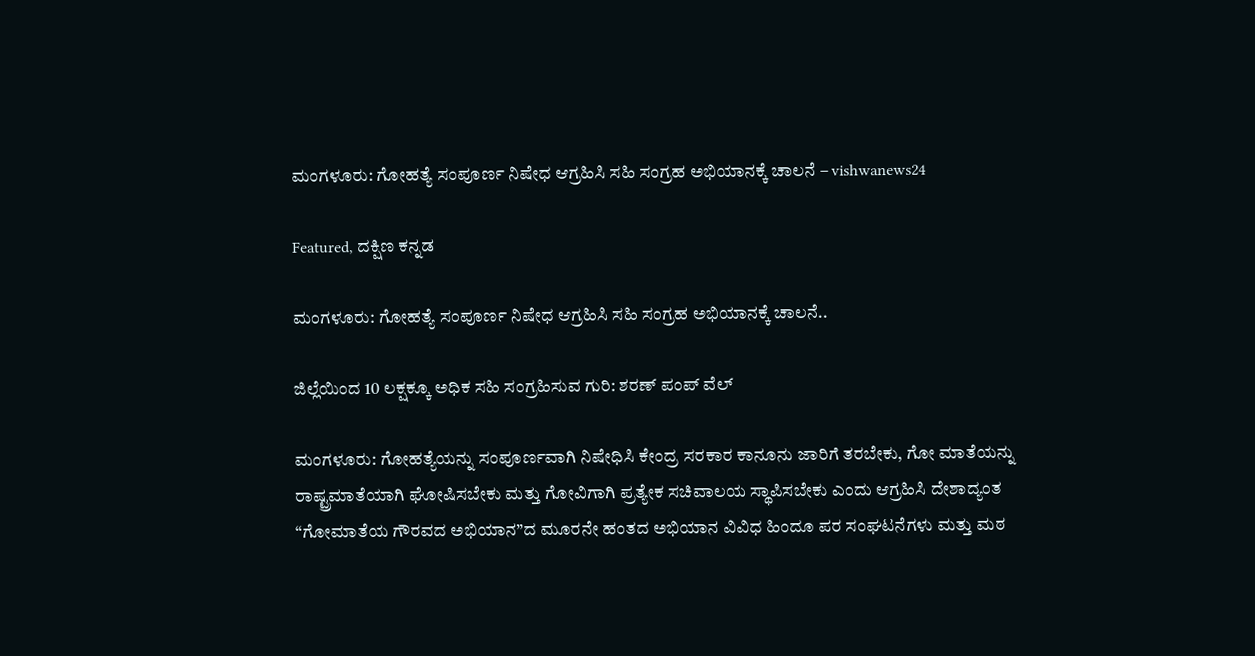ಮಂಗಳೂರು: ಗೋಹತ್ಯೆ ಸಂಪೂರ್ಣ ನಿಷೇಧ ಆಗ್ರಹಿಸಿ ಸಹಿ ಸಂಗ್ರಹ ಅಭಿಯಾನಕ್ಕೆ ಚಾಲನೆ – vishwanews24

Featured, ದಕ್ಷಿಣ ಕನ್ನಡ

ಮಂಗಳೂರು: ಗೋಹತ್ಯೆ ಸಂಪೂರ್ಣ ನಿಷೇಧ ಆಗ್ರಹಿಸಿ ಸಹಿ ಸಂಗ್ರಹ ಅಭಿಯಾನಕ್ಕೆ ಚಾಲನೆ..

ಜಿಲ್ಲೆಯಿಂದ 10 ಲಕ್ಷಕ್ಕೂ ಅಧಿಕ ಸಹಿ ಸಂಗ್ರಹಿಸುವ ಗುರಿ: ಶರಣ್ ಪಂಪ್ ವೆಲ್

ಮಂಗಳೂರು: ಗೋಹತ್ಯೆಯನ್ನು ಸಂಪೂರ್ಣವಾಗಿ ನಿಷೇಧಿಸಿ ಕೇಂದ್ರ ಸರಕಾರ ಕಾನೂನು ಜಾರಿಗೆ ತರಬೇಕು, ಗೋ ಮಾತೆಯನ್ನು ರಾಷ್ಟ್ರಮಾತೆಯಾಗಿ ಘೋಷಿಸಬೇಕು ಮತ್ತು ಗೋವಿಗಾಗಿ ಪ್ರತ್ಯೇಕ ಸಚಿವಾಲಯ ಸ್ಥಾಪಿಸಬೇಕು ಎಂದು ಆಗ್ರಹಿಸಿ ದೇಶಾದ್ಯಂತ “ಗೋಮಾತೆಯ ಗೌರವದ ಅಭಿಯಾನ”ದ ಮೂರನೇ ಹಂತದ ಅಭಿಯಾನ ವಿವಿಧ ಹಿಂದೂ ಪರ ಸಂಘಟನೆಗಳು ಮತ್ತು ಮಠ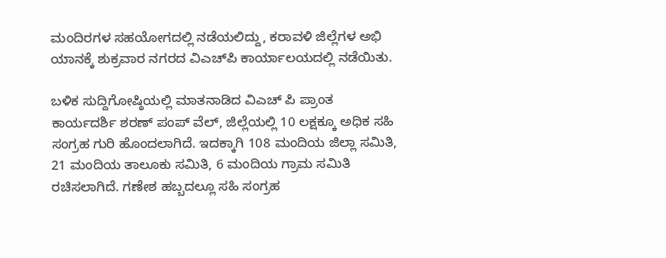ಮಂದಿರಗಳ ಸಹಯೋಗದಲ್ಲಿ ನಡೆಯಲಿದ್ದು, ಕರಾವಳಿ ಜಿಲ್ಲೆಗಳ ಅಭಿ ಯಾನಕ್ಕೆ ಶುಕ್ರವಾರ ನಗರದ ವಿಎಚ್‌ಪಿ ಕಾರ್ಯಾಲಯದಲ್ಲಿ ನಡೆಯಿತು.

ಬಳಿಕ ಸುದ್ದಿಗೋಷ್ಠಿಯಲ್ಲಿ ಮಾತನಾಡಿದ ವಿಎಚ್ ಪಿ ಪ್ರಾಂತ ಕಾರ್ಯದರ್ಶಿ ಶರಣ್ ಪಂಪ್ ವೆಲ್, ಜಿಲ್ಲೆಯಲ್ಲಿ 10 ಲಕ್ಷಕ್ಕೂ ಅಧಿಕ ಸಹಿ ಸಂಗ್ರಹ ಗುರಿ ಹೊಂದಲಾಗಿದೆ. ಇದಕ್ಕಾಗಿ 108 ಮಂದಿಯ ಜಿಲ್ಲಾ ಸಮಿತಿ, 21 ಮಂದಿಯ ತಾಲೂಕು ಸಮಿತಿ, 6 ಮಂದಿಯ ಗ್ರಾಮ ಸಮಿತಿ ರಚಿಸಲಾಗಿದೆ. ಗಣೇಶ ಹಬ್ಬದಲ್ಲೂ ಸಹಿ ಸಂಗ್ರಹ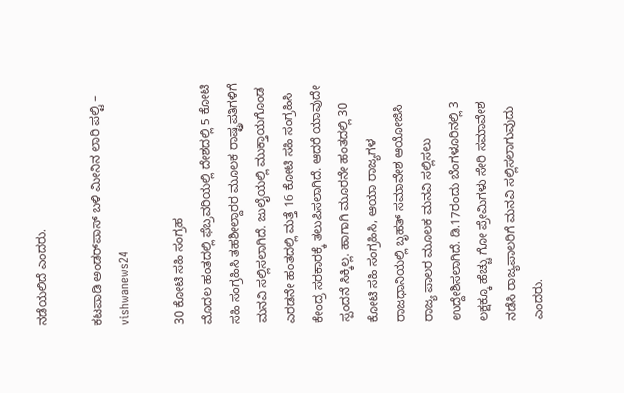ನಡೆಯಲಿದೆ ಎಂದರು.

ಕಟಪಾಡಿ ಅಂಡರ್‌ಪಾಸ್ ಬಳಿ ಮೀನಿನ ಲಾರಿ ಪಲ್ಟಿ – vishwanews24

30 ಕೋಟಿ ಸಹಿ ಸಂಗ್ರಹ
ಮೊದಲ ಹಂತದಲ್ಲಿ ಫೆಬ್ರವರಿಯಲ್ಲಿ ದೇಶದಲ್ಲಿ 5 ಕೋಟಿ ಸಹಿ ಸಂಗ್ರಹಿಸಿ ತಹಶೀಲ್ದಾರರ ಮೂಲಕ ರಾಷ್ಟ್ರಪತಿಗಳಿಗೆ ಮನವಿ ಸಲ್ಲಿಸಲಾಗಿದೆ. ಜುಲೈಯಲ್ಲಿ ಮುಕ್ತಾಯಗೊಂಡ ಎರಡನೇ ಹಂತದಲ್ಲಿ ಮತ್ತೆ 16 ಕೋಟಿ ಸಹಿ ಸಂಗ್ರಹಿಸಿ ಕೇಂದ್ರ ಸರಕಾರಕ್ಕೆ ತಲುಪಿಸಲಾಗಿದೆ. ಆದರೆ ಯಾವುದೇ ಸ್ಪಂದನೆ ಸಿಕ್ಕಿಲ್ಲ. ಹಾಗಾಗಿ ಮೂರನೇ ಹಂತದಲ್ಲಿ 30 ಕೋಟಿ ಸಹಿ ಸಂಗ್ರಹಿಸಿ, ಆಯಾ ರಾಜ್ಯಗಳ ರಾಜಧಾನಿಯಲ್ಲಿ ಬೃಹತ್‌ ಸಮಾವೇಶ ಆಯೋಜಿಸಿ ರಾಜ್ಯ ಪಾಲರ ಮೂಲಕ ಮನವಿ ಸಲ್ಲಿಸಲು ಉದ್ದೇಶಿಸಲಾಗಿದೆ. ಡಿ.17ರಂದು ಬೆಂಗಳೂರಿನಲ್ಲಿ 3 ಲಕ್ಷಕ್ಕೂ ಹೆಚ್ಚು ಗೋ ಪ್ರೇಮಿಗಳು ಸೇರಿ ಸಮಾವೇಶ ನಡೆಸಿ ರಾಜ್ಯಪಾಲರಿಗೆ ಮನವಿ ಸಲ್ಲಿಸಲಾಗುವುದು ಎಂದರು.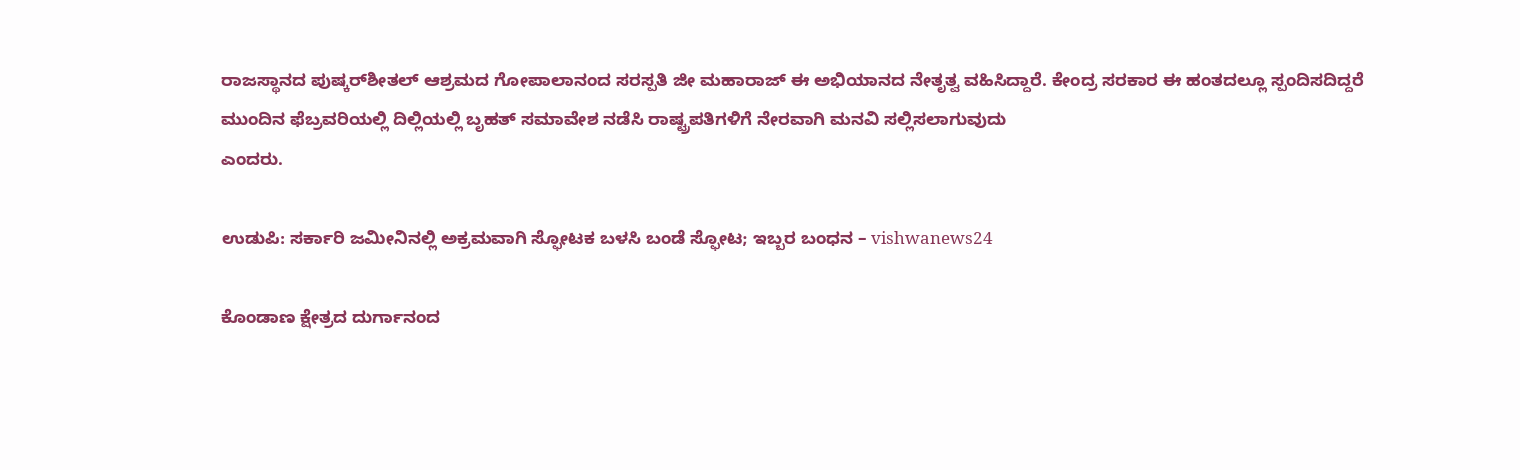ರಾಜಸ್ಥಾನದ ಪುಷ್ಕರ್‌ಶೀತಲ್ ಆಶ್ರಮದ ಗೋಪಾಲಾನಂದ ಸರಸ್ಪತಿ ಜೀ ಮಹಾರಾಜ್ ಈ ಅಭಿಯಾನದ ನೇತೃತ್ವ ವಹಿಸಿದ್ದಾರೆ. ಕೇಂದ್ರ ಸರಕಾರ ಈ ಹಂತದಲ್ಲೂ ಸ್ಪಂದಿಸದಿದ್ದರೆ ಮುಂದಿನ ಫೆಬ್ರವರಿಯಲ್ಲಿ ದಿಲ್ಲಿಯಲ್ಲಿ ಬೃಹತ್ ಸಮಾವೇಶ ನಡೆಸಿ ರಾಷ್ಟ್ರಪತಿಗಳಿಗೆ ನೇರವಾಗಿ ಮನವಿ ಸಲ್ಲಿಸಲಾಗುವುದು
ಎಂದರು.

ಉಡುಪಿ: ಸರ್ಕಾರಿ ಜಮೀನಿನಲ್ಲಿ ಅಕ್ರಮವಾಗಿ ಸ್ಫೋಟಕ ಬಳಸಿ ಬಂಡೆ ಸ್ಫೋಟ; ಇಬ್ಬರ ಬಂಧನ – vishwanews24

ಕೊಂಡಾಣ ಕ್ಷೇತ್ರದ ದುರ್ಗಾನಂದ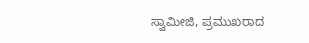ಸ್ವಾಮೀಜಿ, ಪ್ರಮುಖರಾದ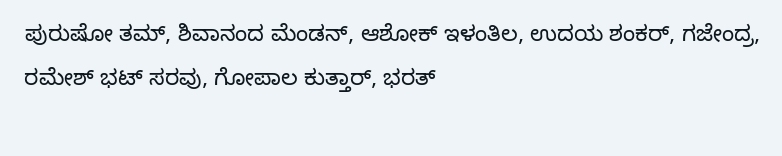ಪುರುಷೋ ತಮ್, ಶಿವಾನಂದ ಮೆಂಡನ್, ಆಶೋಕ್ ಇಳಂತಿಲ, ಉದಯ ಶಂಕರ್, ಗಜೇಂದ್ರ, ರಮೇಶ್ ಭಟ್ ಸರವು, ಗೋಪಾಲ ಕುತ್ತಾರ್, ಭರತ್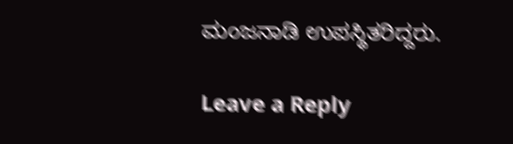ಮಂಜನಾಡಿ ಉಪಸ್ಥಿತರಿದ್ದರು.

Leave a Reply